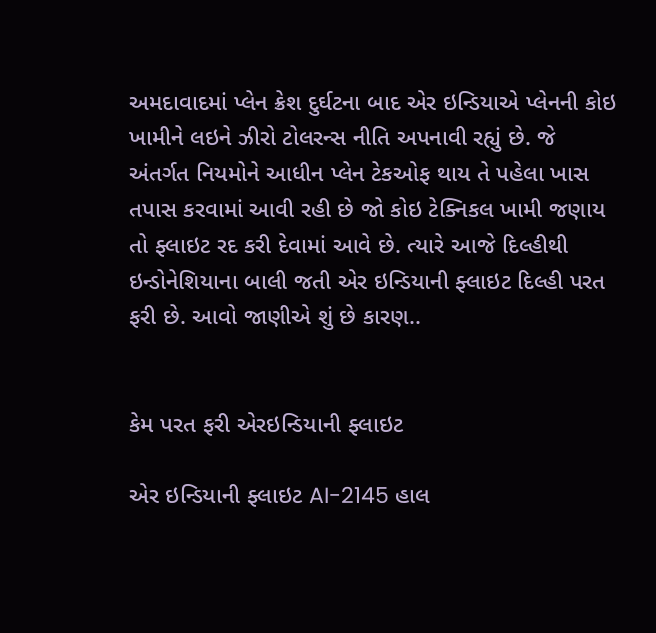અમદાવાદમાં પ્લેન ક્રેશ દુર્ઘટના બાદ એર ઇન્ડિયાએ પ્લેનની કોઇ ખામીને લઇને ઝીરો ટોલરન્સ નીતિ અપનાવી રહ્યું છે. જે અંતર્ગત નિયમોને આધીન પ્લેન ટેકઓફ થાય તે પહેલા ખાસ તપાસ કરવામાં આવી રહી છે જો કોઇ ટેક્નિકલ ખામી જણાય તો ફ્લાઇટ રદ કરી દેવામાં આવે છે. ત્યારે આજે દિલ્હીથી ઇન્ડોનેશિયાના બાલી જતી એર ઇન્ડિયાની ફ્લાઇટ દિલ્હી પરત ફરી છે. આવો જાણીએ શું છે કારણ..


કેમ પરત ફરી એરઇન્ડિયાની ફ્લાઇટ

એર ઇન્ડિયાની ફ્લાઇટ AI-2145 હાલ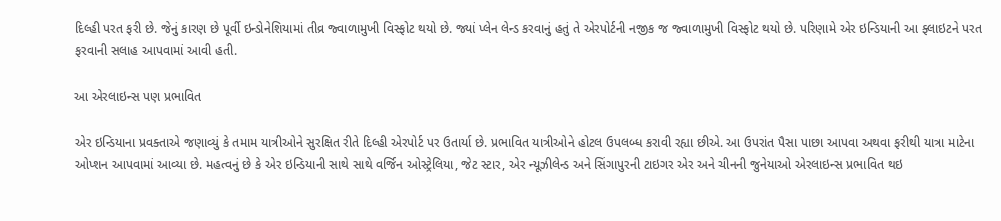દિલ્હી પરત ફરી છે. જેનું કારણ છે પૂર્વી ઇન્ડોનેશિયામાં તીવ્ર જ્વાળામુખી વિસ્ફોટ થયો છે. જ્યાં પ્લેન લેન્ડ કરવાનું હતું તે એરપોર્ટની નજીક જ જ્વાળામુખી વિસ્ફોટ થયો છે. પરિણામે એર ઇન્ડિયાની આ ફ્લાઇટને પરત ફરવાની સલાહ આપવામાં આવી હતી.

આ એરલાઇન્સ પણ પ્રભાવિત

એર ઇન્ડિયાના પ્રવક્તાએ જણાવ્યું કે તમામ યાત્રીઓને સુરક્ષિત રીતે દિલ્હી એરપોર્ટ પર ઉતાર્યા છે. પ્રભાવિત યાત્રીઓને હોટલ ઉપલબ્ધ કરાવી રહ્યા છીએ. આ ઉપરાંત પૈસા પાછા આપવા અથવા ફરીથી યાત્રા માટેના ઓપ્શન આપવામાં આવ્યા છે. મહત્વનું છે કે એર ઇન્ડિયાની સાથે સાથે વર્જિન ઓસ્ટ્રેલિયા, જેટ સ્ટાર, એર ન્યૂઝીલેન્ડ અને સિંગાપુરની ટાઇગર એર અને ચીનની જુનેયાઓ એરલાઇન્સ પ્રભાવિત થઇ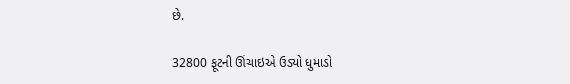છે.

32800 ફૂટની ઊંચાઇએ ઉડ્યો ધુમાડો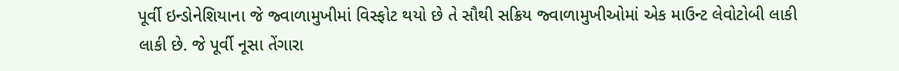પૂર્વી ઇન્ડોનેશિયાના જે જ્વાળામુખીમાં વિસ્ફોટ થયો છે તે સૌથી સક્રિય જ્વાળામુખીઓમાં એક માઉન્ટ લેવોટોબી લાકી લાકી છે. જે પૂર્વી નૂસા તેંગારા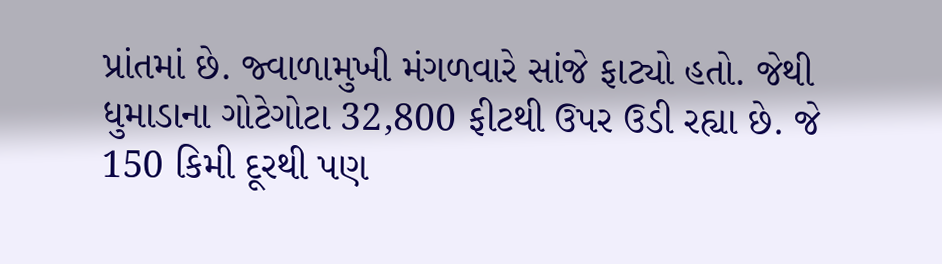પ્રાંતમાં છે. જ્વાળામુખી મંગળવારે સાંજે ફાટ્યો હતો. જેથી ધુમાડાના ગોટેગોટા 32,800 ફીટથી ઉપર ઉડી રહ્યા છે. જે 150 કિમી દૂરથી પણ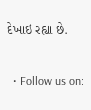દેખાઇ રહ્યા છે.


  • Follow us on: